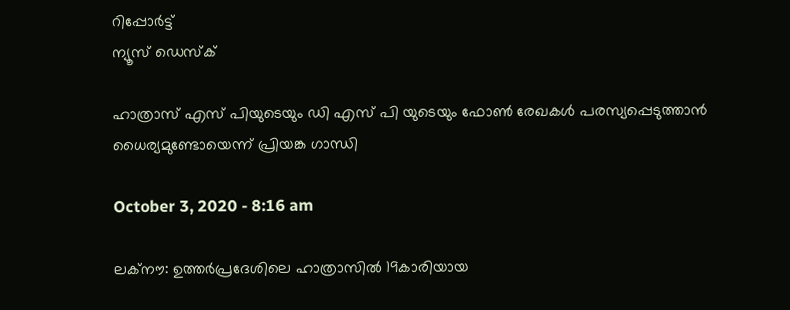റിപ്പോര്‍ട്ട്
ന്യൂസ് ഡെസ്ക്

ഹാത്രാസ് എസ് പിയുടെയും ഡി എസ് പി യുടെയും ഫോൺ രേഖകൾ പരസ്യപ്പെടുത്താൻ ധൈര്യമുണ്ടോയെന്ന് പ്രിയങ്ക ഗാന്ധി

October 3, 2020 - 8:16 am

ലക്‌നൗ: ഉത്തർപ്രദേശിലെ ഹാത്രാസില്‍ 19കാരിയായ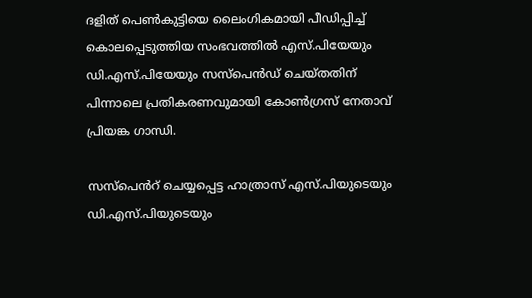ദളിത് പെണ്‍കുട്ടിയെ ലൈംഗികമായി പീഡിപ്പിച്ച് കൊലപ്പെടുത്തിയ സംഭവത്തില്‍ എസ്.പിയേയും ഡി.എസ്.പിയേയും സസ്‌പെന്‍ഡ് ചെയ്തതിന് പിന്നാലെ പ്രതികരണവുമായി കോണ്‍ഗ്രസ് നേതാവ് പ്രിയങ്ക ഗാന്ധി.

സസ്പെൻറ് ചെയ്യപ്പെട്ട ഹാത്രാസ് എസ്.പിയുടെയും ഡി.എസ്.പിയുടെയും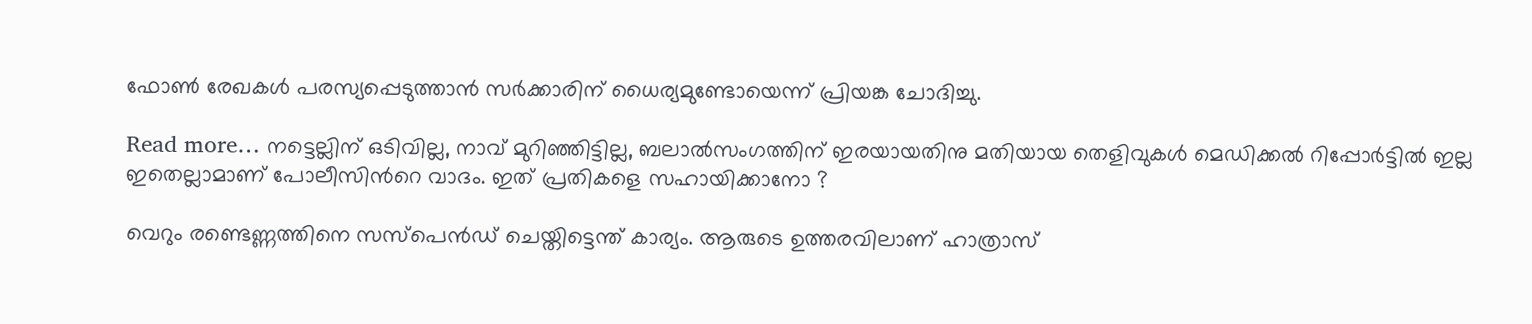ഫോണ്‍ രേഖകള്‍ പരസ്യപ്പെടുത്താൻ സർക്കാരിന് ധൈര്യമുണ്ടോയെന്ന് പ്രിയങ്ക ചോദിച്ചു.

Read more… നട്ടെല്ലിന് ഒടിവില്ല, നാവ് മുറിഞ്ഞിട്ടില്ല, ബലാൽസംഗത്തിന് ഇരയായതിനു മതിയായ തെളിവുകൾ മെഡിക്കൽ റിപ്പോർട്ടിൽ ഇല്ല ഇതെല്ലാമാണ് പോലീസിൻറെ വാദം. ഇത് പ്രതികളെ സഹായിക്കാനോ ?

വെറും രണ്ടെണ്ണത്തിനെ സസ്‌പെന്‍ഡ് ചെയ്തിട്ടെന്ത് കാര്യം. ആരുടെ ഉത്തരവിലാണ് ഹാത്രാസ്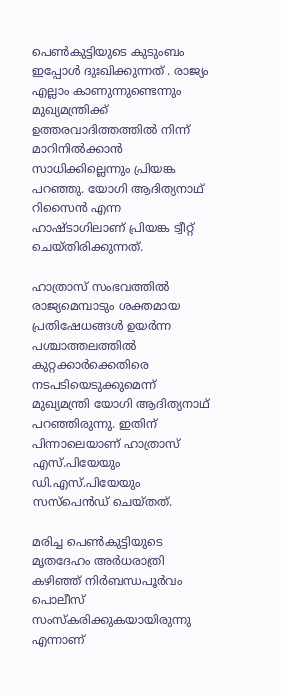പെണ്‍കുട്ടിയുടെ കുടുംബം ഇപ്പോള്‍ ദുഃഖിക്കുന്നത് . രാജ്യം എല്ലാം കാണുന്നുണ്ടെന്നും മുഖ്യമന്ത്രിക്ക് ഉത്തരവാദിത്തത്തില്‍ നിന്ന് മാറിനില്‍ക്കാന്‍ സാധിക്കില്ലെന്നും പ്രിയങ്ക പറഞ്ഞു. യോഗി ആദിത്യനാഥ് റിസൈന്‍ എന്ന ഹാഷ്ടാഗിലാണ് പ്രിയങ്ക ട്വീറ്റ് ചെയ്തിരിക്കുന്നത്.

ഹാത്രാസ് സംഭവത്തില്‍ രാജ്യമെമ്പാടും ശക്തമായ പ്രതിഷേധങ്ങള്‍ ഉയര്‍ന്ന പശ്ചാത്തലത്തില്‍ കുറ്റക്കാര്‍ക്കെതിരെ നടപടിയെടുക്കുമെന്ന് മുഖ്യമന്ത്രി യോഗി ആദിത്യനാഥ് പറഞ്ഞിരുന്നു. ഇതിന് പിന്നാലെയാണ് ഹാത്രാസ് എസ്.പിയേയും ഡി.എസ്.പിയേയും സസ്പെന്‍ഡ് ചെയ്തത്.

മരിച്ച പെണ്‍കുട്ടിയുടെ മൃതദേഹം അര്‍ധരാത്രി കഴിഞ്ഞ് നിർബന്ധപൂർവം പൊലീസ് സംസ്‌കരിക്കുകയായിരുന്നു എന്നാണ്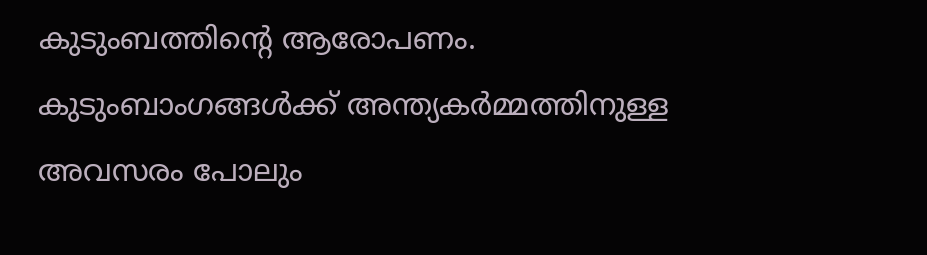കുടുംബത്തിൻ്റെ ആരോപണം. കുടുംബാംഗങ്ങള്‍ക്ക് അന്ത്യകര്‍മ്മത്തിനുള്ള അവസരം പോലും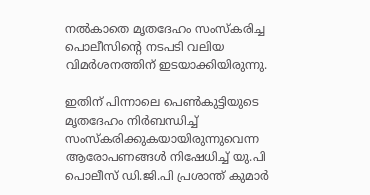നല്‍കാതെ മൃതദേഹം സംസ്‌കരിച്ച പൊലീസിന്റെ നടപടി വലിയ വിമര്‍ശനത്തിന് ഇടയാക്കിയിരുന്നു.

ഇതിന് പിന്നാലെ പെണ്‍കുട്ടിയുടെ മൃതദേഹം നിര്‍ബന്ധിച്ച് സംസ്‌കരിക്കുകയായിരുന്നുവെന്ന ആരോപണങ്ങള്‍ നിഷേധിച്ച് യു.പി പൊലീസ് ഡി.ജി.പി പ്രശാന്ത് കുമാര്‍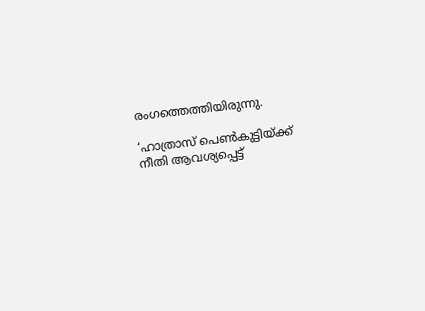രംഗത്തെത്തിയിരുന്നു.

‘ഹാത്രാസ് പെണ്‍കുട്ടിയ്ക്ക് നീതി ആവശ്യപ്പെട്ട്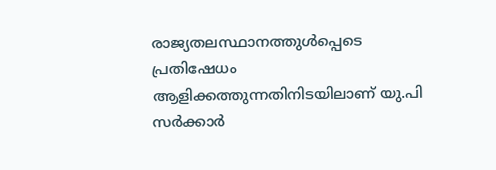രാജ്യതലസ്ഥാനത്തുള്‍പ്പെടെ പ്രതിഷേധം ആളിക്കത്തുന്നതിനിടയിലാണ് യു.പി സര്‍ക്കാര്‍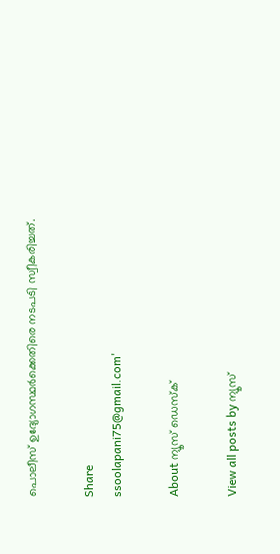പൊലീസ് ഉദ്യോഗസ്ഥര്‍ക്കെതിരെ നടപടി സ്വീകരിച്ചത്.

Share
ssoolapani75@gmail.com'

About ന്യൂസ് ഡെസ്ക്

View all posts by ന്യൂസ്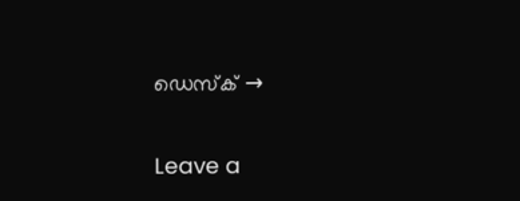ഡെസ്ക് →

Leave a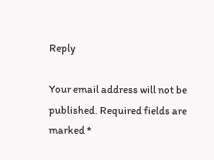Reply

Your email address will not be published. Required fields are marked *